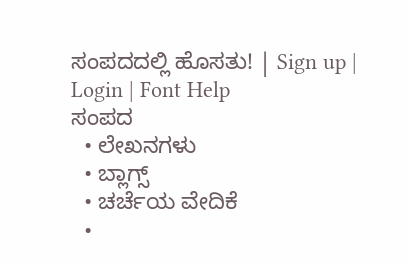ಸಂಪದದಲ್ಲಿ ಹೊಸತು! | Sign up | Login | Font Help
ಸಂಪದ
  • ಲೇಖನಗಳು
  • ಬ್ಲಾಗ್ಸ್
  • ಚರ್ಚೆಯ ವೇದಿಕೆ
  •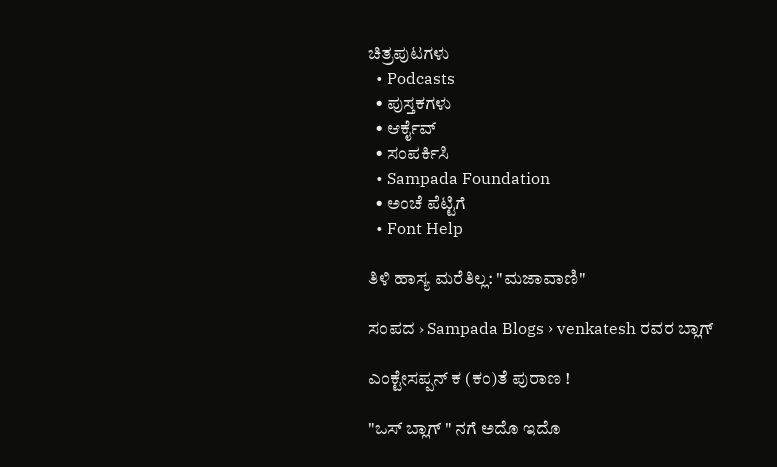ಚಿತ್ರಪುಟಗಳು
  • Podcasts
  • ಪುಸ್ತಕಗಳು
  • ಆರ್ಕೈವ್
  • ಸಂಪರ್ಕಿಸಿ
  • Sampada Foundation
  • ಅಂಚೆ ಪೆಟ್ಟಿಗೆ
  • Font Help

ತಿಳಿ ಹಾಸ್ಯ ಮರೆತಿಲ್ಲ: "ಮಜಾವಾಣಿ"

ಸಂಪದ › Sampada Blogs › venkatesh ರವರ ಬ್ಲಾಗ್

ಎಂಕ್ಟೇಸಪ್ಪನ್ ಕ (ಕಂ)ತೆ ಪುರಾಣ !

"ಒಸ್ ಬ್ಲಾಗ್ " ನಗೆ ಅದೊ ಇದೊ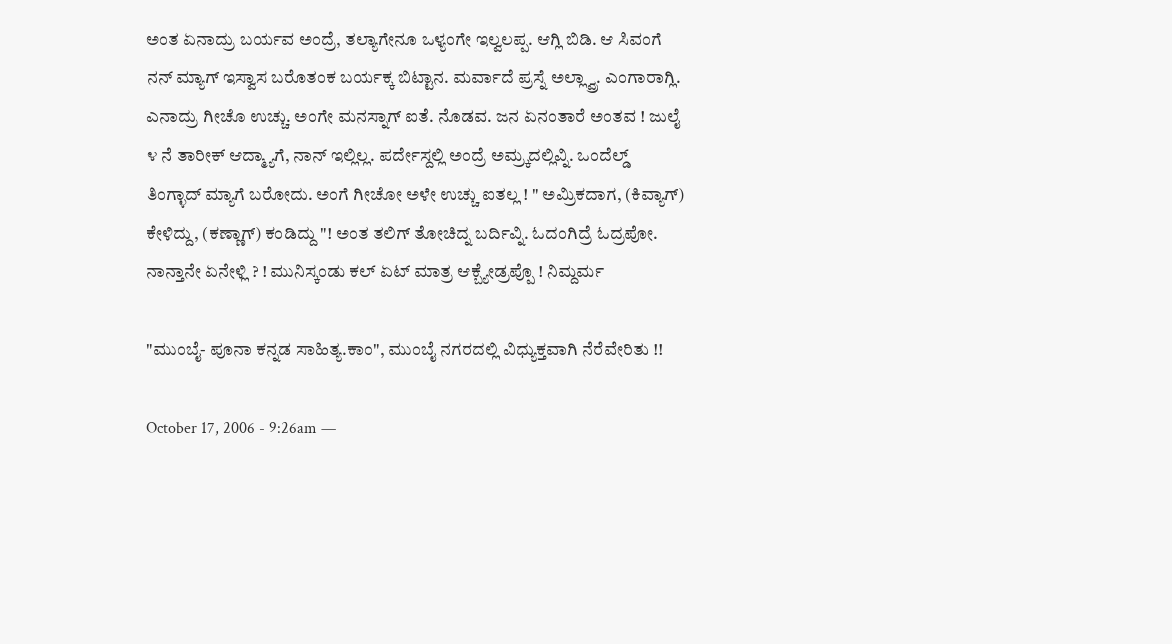ಅಂತ ಏನಾದ್ರು ಬರ್ಯವ ಅಂದ್ರೆ, ತಲ್ಯಾಗೇನೂ ಒಳ್ಯಂಗೇ ಇಲ್ವಲಪ್ಪ. ಆಗ್ಲಿ ಬಿಡಿ. ಆ ಸಿವಂಗೆ ನನ್ ಮ್ಯಾಗ್ ಇಸ್ವಾಸ ಬರೊತಂಕ ಬರ್ಯಕ್ಕ ಬಿಟ್ಟಾನ. ಮರ್ವಾದೆ ಪ್ರಸ್ನೆ ಅಲ್ಲ್ವ್ರಾ. ಎಂಗಾರಾಗ್ಲಿ. ಎನಾದ್ರು ಗೀಚೊ ಉಚ್ಚು. ಅಂಗೇ ಮನಸ್ನಾಗ್ ಐತೆ. ನೊಡವ. ಜನ ಏನಂತಾರೆ ಅಂತವ ! ಜುಲೈ ೪ ನೆ ತಾರೀಕ್ ಆದ್ಮ್ಯಾಗೆ, ನಾನ್ ಇಲ್ಲಿಲ್ಲ. ಪರ್ದೇಸ್ದಲ್ಲಿ ಅಂದ್ರೆ ಅಮ್ರ್ಕದಲ್ಲಿವ್ನಿ. ಒಂದೆಲ್ಡ್ ತಿಂಗ್ಳಾದ್ ಮ್ಯಾಗೆ ಬರೋದು. ಅಂಗೆ ಗೀಚೋ ಅಳೇ ಉಚ್ಚು ಐತಲ್ಲ ! " ಅಮ್ರಿಕದಾಗ, (ಕಿವ್ಯಾಗ್) ಕೇಳಿದ್ದು, (ಕಣ್ಣಾಗ್) ಕಂಡಿದ್ದು "! ಅಂತ ತಲಿಗ್ ತೋಚಿದ್ನ ಬರ್ದಿವ್ನಿ. ಓದಂಗಿದ್ರೆ ಓದ್ರಪೋ. ನಾನ್ತಾನೇ ಏನೇಳ್ಲಿ ? ! ಮುನಿಸ್ಕಂಡು ಕಲ್ ಏಟ್ ಮಾತ್ರ ಆಕ್ಬ್ಯೇಡ್ರಪ್ಪೊ ! ನಿಮ್ದರ್ಮ

"ಮುಂಬೈ- ಪೂನಾ ಕನ್ನಡ ಸಾಹಿತ್ಯ.ಕಾಂ", ಮುಂಬೈ ನಗರದಲ್ಲಿ ವಿಧ್ಯುಕ್ತವಾಗಿ ನೆರೆವೇರಿತು !!

October 17, 2006 - 9:26am —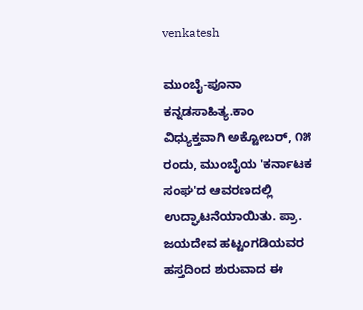venkatesh

ಮುಂಬೈ-ಪೂನಾ ಕನ್ನಡಸಾಹಿತ್ಯ.ಕಾಂ ವಿಧ್ಯುಕ್ತವಾಗಿ ಅಕ್ಟೋಬರ್, ೧೫ ರಂದು, ಮುಂಬೈಯ 'ಕರ್ನಾಟಕ ಸಂಘ'ದ ಆವರಣದಲ್ಲಿ ಉದ್ಘಾಟನೆಯಾಯಿತು. ಪ್ರಾ. ಜಯದೇವ ಹಟ್ಟಂಗಡಿಯವರ ಹಸ್ತದಿಂದ ಶುರುವಾದ ಈ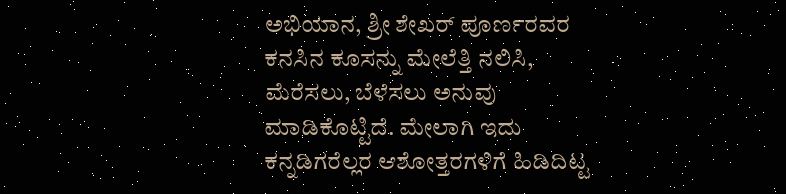ಅಭಿಯಾನ, ಶ್ರೀ ಶೇಖರ್ ಪೂರ್ಣರವರ ಕನಸಿನ ಕೂಸನ್ನು ಮೇಲೆತ್ತಿ ನಲಿಸಿ, ಮೆರೆಸಲು, ಬೆಳೆಸಲು ಅನುವು ಮಾಡಿಕೊಟ್ಟಿದೆ. ಮೇಲಾಗಿ ಇದು ಕನ್ನಡಿಗರೆಲ್ಲರ ಆಶೋತ್ತರಗಳಿಗೆ ಹಿಡಿದಿಟ್ಟ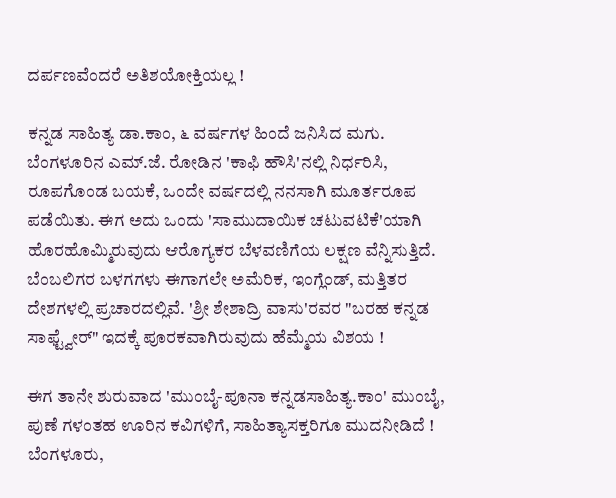ದರ್ಪಣವೆಂದರೆ ಅತಿಶಯೋಕ್ತಿಯಲ್ಲ !

ಕನ್ನಡ ಸಾಹಿತ್ಯ ಡಾ.ಕಾಂ, ೬ ವರ್ಷಗಳ ಹಿಂದೆ ಜನಿಸಿದ ಮಗು. ಬೆಂಗಳೂರಿನ ಎಮ್.ಜೆ. ರೋಡಿನ 'ಕಾಫಿ ಹೌಸಿ'ನಲ್ಲಿ ನಿರ್ಧರಿಸಿ, ರೂಪಗೊಂಡ ಬಯಕೆ, ಒಂದೇ ವರ್ಷದಲ್ಲಿ ನನಸಾಗಿ ಮೂರ್ತರೂಪ ಪಡೆಯಿತು. ಈಗ ಅದು ಒಂದು 'ಸಾಮುದಾಯಿಕ ಚಟುವಟಿಕೆ'ಯಾಗಿ ಹೊರಹೊಮ್ಮಿರುವುದು ಆರೊಗ್ಯಕರ ಬೆಳವಣಿಗೆಯ ಲಕ್ಷಣ ವೆನ್ನಿಸುತ್ತಿದೆ. ಬೆಂಬಲಿಗರ ಬಳಗಗಳು ಈಗಾಗಲೇ ಅಮೆರಿಕ, ಇಂಗ್ಲೆಂಡ್, ಮತ್ತಿತರ ದೇಶಗಳಲ್ಲಿ ಪ್ರಚಾರದಲ್ಲಿವೆ. 'ಶ್ರೀ ಶೇಶಾದ್ರಿ ವಾಸು'ರವರ "ಬರಹ ಕನ್ನಡ ಸಾಫ್ಟ್ವೇರ್" ಇದಕ್ಕೆ ಪೂರಕವಾಗಿರುವುದು ಹೆಮ್ಮೆಯ ವಿಶಯ !

ಈಗ ತಾನೇ ಶುರುವಾದ 'ಮುಂಬೈ-ಪೂನಾ ಕನ್ನಡಸಾಹಿತ್ಯ.ಕಾಂ' ಮುಂಬೈ, ಪುಣೆ ಗಳಂತಹ ಊರಿನ ಕವಿಗಳಿಗೆ, ಸಾಹಿತ್ಯಾಸಕ್ತರಿಗೂ ಮುದನೀಡಿದೆ ! ಬೆಂಗಳೂರು,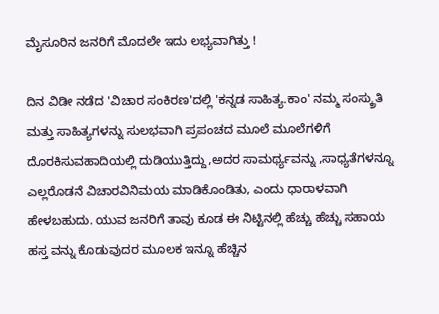ಮೈಸೂರಿನ ಜನರಿಗೆ ಮೊದಲೇ ಇದು ಲಭ್ಯವಾಗಿತ್ತು !

ದಿನ ವಿಡೀ ನಡೆದ 'ವಿಚಾರ ಸಂಕಿರಣ'ದಲ್ಲಿ 'ಕನ್ನಡ ಸಾಹಿತ್ಯ.ಕಾಂ' ನಮ್ಮ ಸಂಸ್ಕ್ರುತಿ ಮತ್ತು ಸಾಹಿತ್ಯಗಳನ್ನು ಸುಲಭವಾಗಿ ಪ್ರಪಂಚದ ಮೂಲೆ ಮೂಲೆಗಳಿಗೆ ದೊರಕಿಸುವಹಾದಿಯಲ್ಲಿ ದುಡಿಯುತ್ತಿದ್ದು,ಅದರ ಸಾಮರ್ಥ್ಯವನ್ನು ,ಸಾಧ್ಯತೆಗಳನ್ನೂ ಎಲ್ಲರೊಡನೆ ವಿಚಾರವಿನಿಮಯ ಮಾಡಿಕೊಂಡಿತು, ಎಂದು ಧಾರಾಳವಾಗಿ ಹೇಳಬಹುದು. ಯುವ ಜನರಿಗೆ ತಾವು ಕೂಡ ಈ ನಿಟ್ಟಿನಲ್ಲಿ ಹೆಚ್ಚು ಹೆಚ್ಚು ಸಹಾಯ ಹಸ್ತ ವನ್ನು ಕೊಡುವುದರ ಮೂಲಕ ಇನ್ನೂ ಹೆಚ್ಚಿನ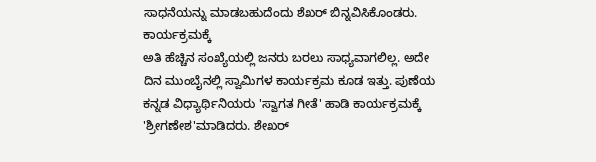ಸಾಧನೆಯನ್ನು ಮಾಡಬಹುದೆಂದು ಶೆಖರ್ ಬಿನ್ನವಿಸಿಕೊಂಡರು. ಕಾರ್ಯಕ್ರಮಕ್ಕೆ
ಅತಿ ಹೆಚ್ಚಿನ ಸಂಖ್ಯೆಯಲ್ಲಿ ಜನರು ಬರಲು ಸಾಧ್ಯವಾಗಲಿಲ್ಲ. ಅದೇ ದಿನ ಮುಂಬೈನಲ್ಲಿ ಸ್ವಾಮಿಗಳ ಕಾರ್ಯಕ್ರಮ ಕೂಡ ಇತ್ತು. ಪುಣೆಯ ಕನ್ನಡ ವಿಧ್ಯಾರ್ಥಿನಿಯರು 'ಸ್ವಾಗತ ಗೀತೆ' ಹಾಡಿ ಕಾರ್ಯಕ್ರಮಕ್ಕೆ 'ಶ್ರೀಗಣೇಶ'ಮಾಡಿದರು. ಶೇಖರ್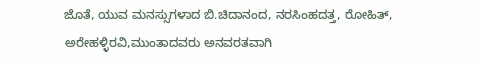ಜೊತೆ, ಯುವ ಮನಸ್ಸುಗಳಾದ ಬಿ.ಚಿದಾನಂದ, ನರಸಿಂಹದತ್ತ, ರೋಹಿತ್, ಅರೇಹಳ್ಳಿರವಿ,ಮುಂತಾದವರು ಅನವರತವಾಗಿ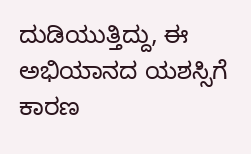ದುಡಿಯುತ್ತಿದ್ದು, ಈ ಅಭಿಯಾನದ ಯಶಸ್ಸಿಗೆ ಕಾರಣ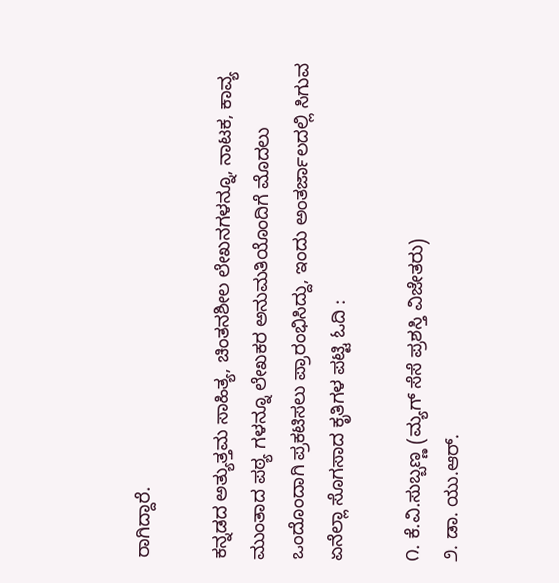ರಾಗಿದ್ದಾರೆ.

ಕನ್ನಡದ ಅತ್ಯುತ್ತಮ ಸಾಹಿತ್ಯ, ಚಿಂತನಶೀಲ ಲೇಖನಗಳನ್ನೂ, ನಾಟಕ, ಕಾವ್ಯ ಮುಂತಾದ ಪಠ್ಯ ಗಳನ್ನೂ ಲೇಖಕರ ಅನುಮತಿಯೊಂದಿಗೆ ಮೊದಲು ಒಂದೊಂದಾಗಿ ಪ್ರಕಟಿಸಲು ಪ್ರಾರಂಭಿಸಿದ್ದು, ಇಂದು ಅಂತರ್ಜಾಲದಲ್ಲಿ ಸಿಗುವ ಏನೆಲ್ಲಾ ಸೊಗಸಾದ ಕೃತಿಗಳ ಪಟ್ಟಿ ಓದಿ :

೧. ಕೆ.ವಿ.ಸುಬ್ಬಣ್ಣ (ಮ್ಯಗ್ ಸೆಸೆ ಪ್ರಶಸ್ತಿ ವಿಜೇತರು)
೨. ಡಾ. ಯು.ಆರ್.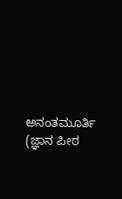ಅನಂತಮೂರ್ತಿ (ಜ್ಞಾನ ಪೀಠ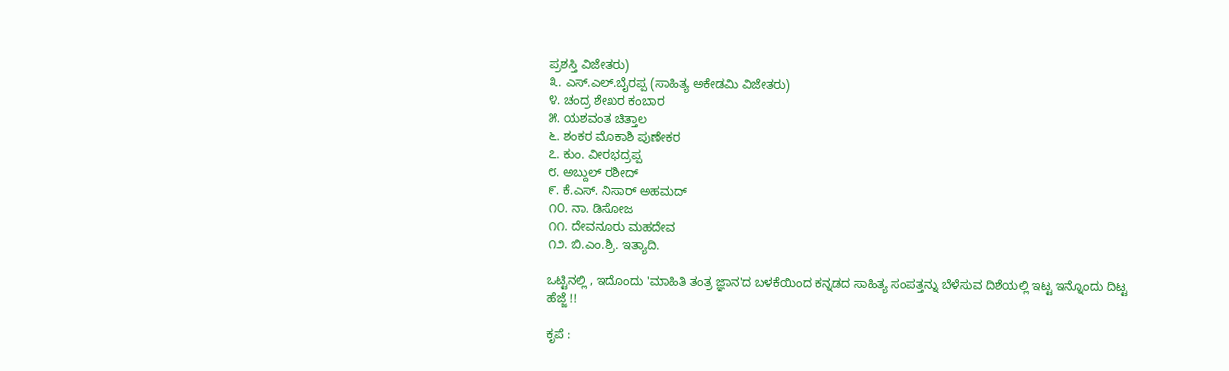ಪ್ರಶಸ್ತಿ ವಿಜೇತರು)
೩. ಎಸ್.ಎಲ್.ಬೈರಪ್ಪ (ಸಾಹಿತ್ಯ ಅಕೇಡಮಿ ವಿಜೇತರು)
೪. ಚಂದ್ರ ಶೇಖರ ಕಂಬಾರ
೫. ಯಶವಂತ ಚಿತ್ತಾಲ
೬. ಶಂಕರ ಮೊಕಾಶಿ ಪುಣೇಕರ
೭. ಕುಂ. ವೀರಭದ್ರಪ್ಪ
೮. ಅಬ್ದುಲ್ ರಶೀದ್
೯. ಕೆ.ಎಸ್. ನಿಸಾರ್ ಅಹಮದ್
೧೦. ನಾ. ಡಿಸೋಜ
೧೧. ದೇವನೂರು ಮಹದೇವ
೧೨. ಬಿ.ಎಂ.ಶ್ರಿ. ಇತ್ಯಾದಿ.

ಒಟ್ಟಿನಲ್ಲಿ , ಇದೊಂದು 'ಮಾಹಿತಿ ತಂತ್ರ ಜ್ಞಾನ'ದ ಬಳಕೆಯಿಂದ ಕನ್ನಡದ ಸಾಹಿತ್ಯ ಸಂಪತ್ತನ್ನು ಬೆಳೆಸುವ ದಿಶೆಯಲ್ಲಿ ಇಟ್ಟ ಇನ್ನೊಂದು ದಿಟ್ಟ ಹೆಜ್ಜೆ !!

ಕೃಪೆ :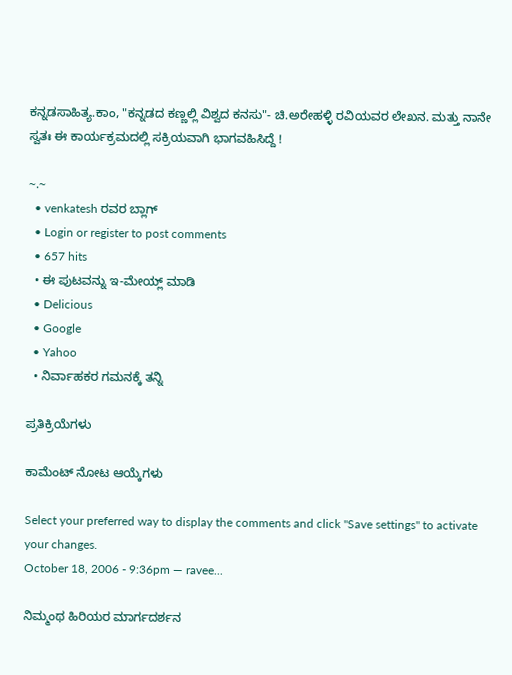ಕನ್ನಡಸಾಹಿತ್ಯ.ಕಾಂ, "ಕನ್ನಡದ ಕಣ್ಣಲ್ಲಿ ವಿಶ್ವದ ಕನಸು"- ಚಿ.ಅರೇಹಳ್ಳಿ ರವಿಯವರ ಲೇಖನ. ಮತ್ತು ನಾನೇ ಸ್ವತಃ ಈ ಕಾರ್ಯಕ್ರಮದಲ್ಲಿ ಸಕ್ರಿಯವಾಗಿ ಭಾಗವಹಿಸಿದ್ದೆ !

~.~
  • venkatesh ರವರ ಬ್ಲಾಗ್
  • Login or register to post comments
  • 657 hits
  • ಈ ಪುಟವನ್ನು ಇ-ಮೇಯ್ಲ್ ಮಾಡಿ
  • Delicious
  • Google
  • Yahoo
  • ನಿರ್ವಾಹಕರ ಗಮನಕ್ಕೆ ತನ್ನಿ

ಪ್ರತಿಕ್ರಿಯೆಗಳು

ಕಾಮೆಂಟ್ ನೋಟ ಆಯ್ಕೆಗಳು

Select your preferred way to display the comments and click "Save settings" to activate your changes.
October 18, 2006 - 9:36pm — ravee...

ನಿಮ್ಮಂಥ ಹಿರಿಯರ ಮಾರ್ಗದರ್ಶನ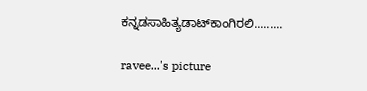ಕನ್ನಡಸಾಹಿತ್ಯಡಾಟ್‌ಕಾಂಗಿರಲಿ.........

ravee...'s picture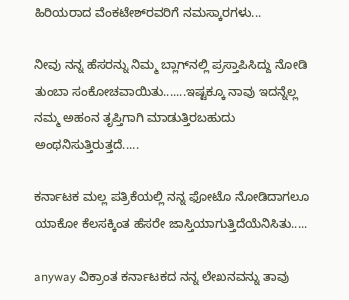ಹಿರಿಯರಾದ ವೆಂಕಟೇಶ್‌ರವರಿಗೆ ನಮಸ್ಕಾರಗಳು...

ನೀವು ನನ್ನ ಹೆಸರನ್ನು ನಿಮ್ಮ ಬ್ಲಾಗ್‌ನಲ್ಲಿ ಪ್ರಸ್ತಾಪಿಸಿದ್ದು ನೋಡಿ ತುಂಬಾ ಸಂಕೋಚವಾಯಿತು.......ಇಷ್ಟಕ್ಕೂ ನಾವು ಇದನ್ನೆಲ್ಲ ನಮ್ಮ ಅಹಂನ ತೃಪ್ತಿಗಾಗಿ ಮಾಡುತ್ತಿರಬಹುದು ಅಂಥನಿಸುತ್ತಿರುತ್ತದೆ.....

ಕರ್ನಾಟಕ ಮಲ್ಲ ಪತ್ರಿಕೆಯಲ್ಲಿ ನನ್ನ ಫೋಟೊ ನೋಡಿದಾಗಲೂ  ಯಾಕೋ ಕೆಲಸಕ್ಕಿಂತ ಹೆಸರೇ ಜಾಸ್ತಿಯಾಗುತ್ತಿದೆಯೆನಿಸಿತು.....

anyway ವಿಕ್ರಾಂತ ಕರ್ನಾಟಕದ ನನ್ನ ಲೇಖನವನ್ನು ತಾವು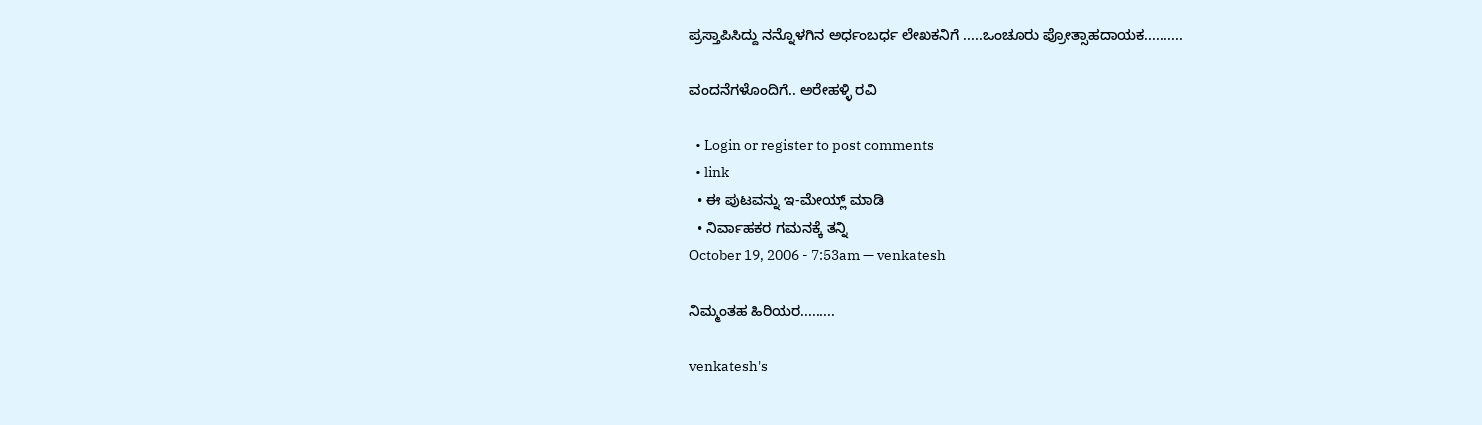ಪ್ರಸ್ತಾಪಿಸಿದ್ದು ನನ್ನೊಳಗಿನ ಅರ್ಧಂಬರ್ಧ ಲೇಖಕನಿಗೆ .....ಒಂಚೂರು ಪ್ರೋತ್ಸಾಹದಾಯಕ..........

ವಂದನೆಗಳೊಂದಿಗೆ.. ಅರೇಹಳ್ಳಿ ರವಿ

  • Login or register to post comments
  • link
  • ಈ ಪುಟವನ್ನು ಇ-ಮೇಯ್ಲ್ ಮಾಡಿ
  • ನಿರ್ವಾಹಕರ ಗಮನಕ್ಕೆ ತನ್ನಿ
October 19, 2006 - 7:53am — venkatesh

ನಿಮ್ಮಂತಹ ಹಿರಿಯರ.........

venkatesh's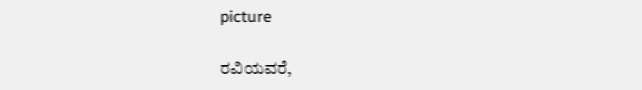picture

ರವಿಯವರೆ,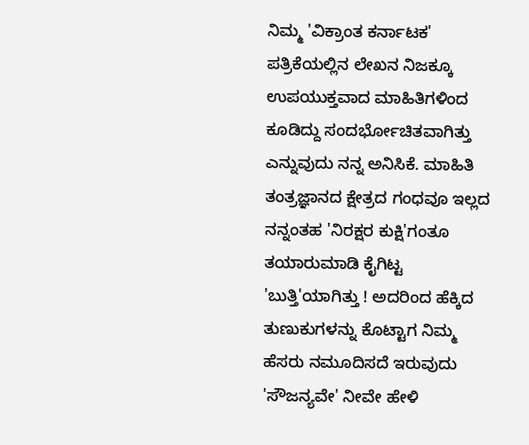ನಿಮ್ಮ 'ವಿಕ್ರಾಂತ ಕರ್ನಾಟಕ' ಪತ್ರಿಕೆಯಲ್ಲಿನ ಲೇಖನ ನಿಜಕ್ಕೂ ಉಪಯುಕ್ತವಾದ ಮಾಹಿತಿಗಳಿಂದ ಕೂಡಿದ್ದು ಸಂದರ್ಭೋಚಿತವಾಗಿತ್ತು ಎನ್ನುವುದು ನನ್ನ ಅನಿಸಿಕೆ. ಮಾಹಿತಿ ತಂತ್ರಜ್ಞಾನದ ಕ್ಷೇತ್ರದ ಗಂಧವೂ ಇಲ್ಲದ ನನ್ನಂತಹ 'ನಿರಕ್ಷರ ಕುಕ್ಷಿ'ಗಂತೂ ತಯಾರುಮಾಡಿ ಕೈಗಿಟ್ಟ 'ಬುತ್ತಿ'ಯಾಗಿತ್ತು ! ಅದರಿಂದ ಹೆಕ್ಕಿದ ತುಣುಕುಗಳನ್ನು ಕೊಟ್ಟಾಗ ನಿಮ್ಮ ಹೆಸರು ನಮೂದಿಸದೆ ಇರುವುದು 'ಸೌಜನ್ಯವೇ' ನೀವೇ ಹೇಳಿ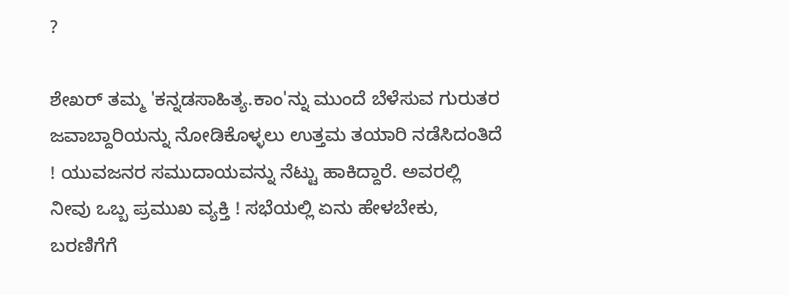?

ಶೇಖರ್ ತಮ್ಮ 'ಕನ್ನಡಸಾಹಿತ್ಯ.ಕಾಂ'ನ್ನು ಮುಂದೆ ಬೆಳೆಸುವ ಗುರುತರ ಜವಾಬ್ದಾರಿಯನ್ನು ನೋಡಿಕೊಳ್ಳಲು ಉತ್ತಮ ತಯಾರಿ ನಡೆಸಿದಂತಿದೆ ! ಯುವಜನರ ಸಮುದಾಯವನ್ನು ನೆಟ್ಟು ಹಾಕಿದ್ದಾರೆ. ಅವರಲ್ಲಿ ನೀವು ಒಬ್ಬ ಪ್ರಮುಖ ವ್ಯಕ್ತಿ ! ಸಭೆಯಲ್ಲಿ ಏನು ಹೇಳಬೇಕು, ಬರಣಿಗೆಗೆ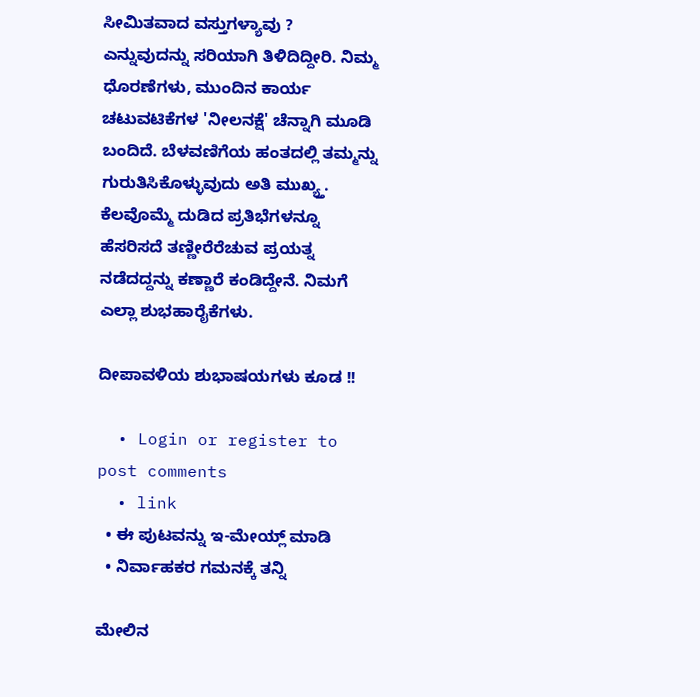ಸೀಮಿತವಾದ ವಸ್ತುಗಳ್ಯಾವು ? ಎನ್ನುವುದನ್ನು ಸರಿಯಾಗಿ ತಿಳಿದಿದ್ದೀರಿ. ನಿಮ್ಮ ಧೊರಣೆಗಳು, ಮುಂದಿನ ಕಾರ್ಯ ಚಟುವಟಿಕೆಗಳ 'ನೀಲನಕ್ಷೆ' ಚೆನ್ನಾಗಿ ಮೂಡಿ ಬಂದಿದೆ. ಬೆಳವಣಿಗೆಯ ಹಂತದಲ್ಲಿ ತಮ್ಮನ್ನು ಗುರುತಿಸಿಕೊಳ್ಳುವುದು ಅತಿ ಮುಖ್ಯ್ತ. ಕೆಲವೊಮ್ಮೆ ದುಡಿದ ಪ್ರತಿಭೆಗಳನ್ನೂ ಹೆಸರಿಸದೆ ತಣ್ಣೀರೆರೆಚುವ ಪ್ರಯತ್ನ ನಡೆದದ್ದನ್ನು ಕಣ್ಣಾರೆ ಕಂಡಿದ್ದೇನೆ. ನಿಮಗೆ ಎಲ್ಲಾ ಶುಭಹಾರೈಕೆಗಳು.

ದೀಪಾವಳಿಯ ಶುಭಾಷಯಗಳು ಕೂಡ !!

  • Login or register to post comments
  • link
  • ಈ ಪುಟವನ್ನು ಇ-ಮೇಯ್ಲ್ ಮಾಡಿ
  • ನಿರ್ವಾಹಕರ ಗಮನಕ್ಕೆ ತನ್ನಿ

ಮೇಲಿನ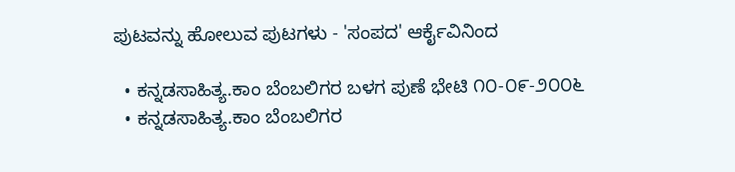ಪುಟವನ್ನು ಹೋಲುವ ಪುಟಗಳು - 'ಸಂಪದ' ಆರ್ಕೈವಿನಿಂದ

  • ಕನ್ನಡಸಾಹಿತ್ಯ.ಕಾಂ ಬೆಂಬಲಿಗರ ಬಳಗ ಪುಣೆ ಭೇಟಿ ೧೦-೦೯-೨೦೦೬
  • ಕನ್ನಡಸಾಹಿತ್ಯ.ಕಾಂ ಬೆಂಬಲಿಗರ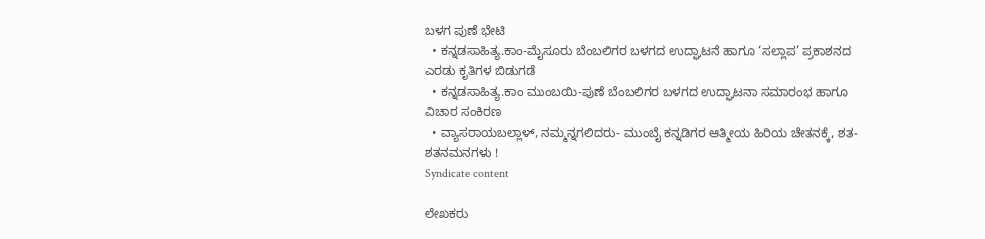ಬಳಗ ಪುಣೆ ಭೇಟಿ
  • ಕನ್ನಡಸಾಹಿತ್ಯ.ಕಾಂ-ಮೈಸೂರು ಬೆಂಬಲಿಗರ ಬಳಗದ ಉದ್ಘಾಟನೆ ಹಾಗೂ ‘ಸಲ್ಲಾಪ’ ಪ್ರಕಾಶನದ ಎರಡು ಕೃತಿಗಳ ಬಿಡುಗಡೆ
  • ಕನ್ನಡಸಾಹಿತ್ಯ.ಕಾಂ ಮುಂಬಯಿ-ಪುಣೆ ಬೆಂಬಲಿಗರ ಬಳಗದ ಉದ್ಘಾಟನಾ ಸಮಾರಂಭ ಹಾಗೂ ವಿಚಾರ ಸಂಕಿರಣ
  • ವ್ಯಾಸರಾಯಬಲ್ಲಾಳ್, ನಮ್ಮನ್ನಗಲಿದರು- ಮುಂಬೈ ಕನ್ನಡಿಗರ ಆತ್ಮೀಯ ಹಿರಿಯ ಚೇತನಕ್ಕೆ, ಶತ-ಶತನಮನಗಳು !
Syndicate content

ಲೇಖಕರು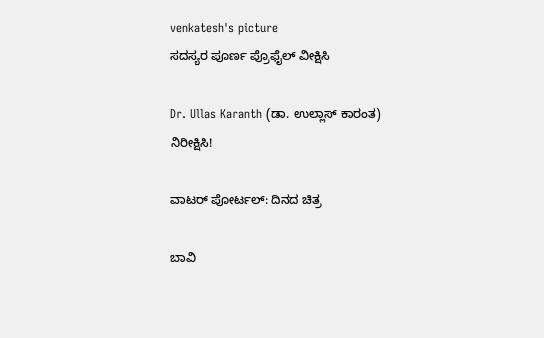venkatesh's picture
ಸದಸ್ಯರ ಪೂರ್ಣ ಪ್ರೊಫೈಲ್ ವೀಕ್ಷಿಸಿ

Dr. Ullas Karanth (ಡಾ. ಉಲ್ಲಾಸ್ ಕಾರಂತ)
ನಿರೀಕ್ಷಿಸಿ!

ವಾಟರ್ ಪೋರ್ಟಲ್: ದಿನದ ಚಿತ್ರ

ಬಾವಿ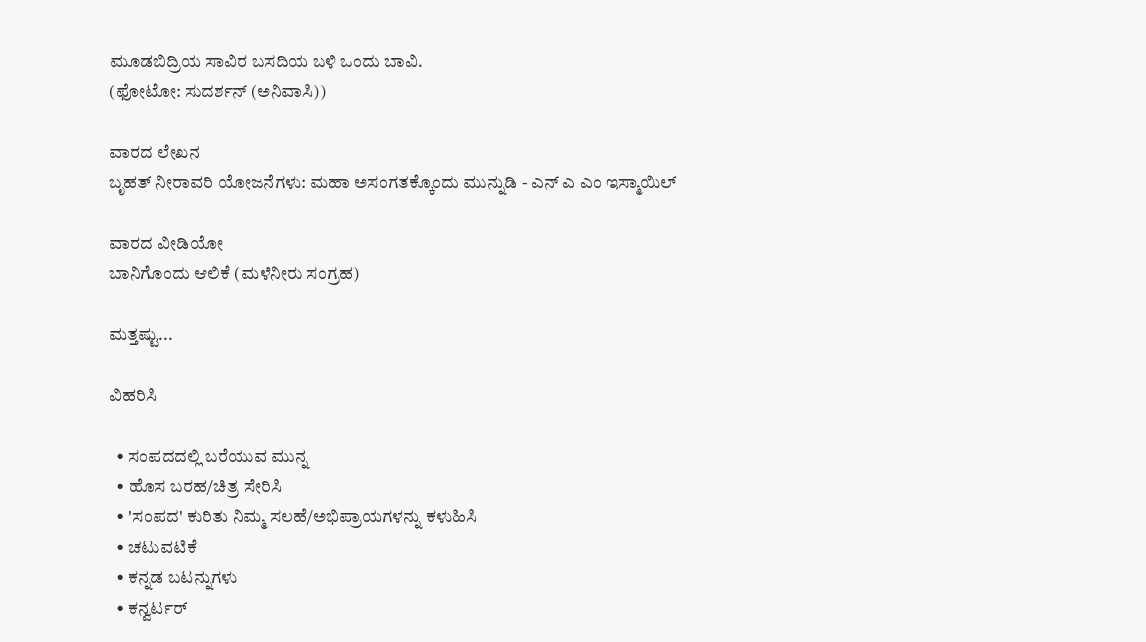ಮೂಡಬಿದ್ರಿಯ ಸಾವಿರ ಬಸದಿಯ ಬಳಿ ಒಂದು ಬಾವಿ.
(ಫೋಟೋ: ಸುದರ್ಶನ್ (ಅನಿವಾಸಿ))

ವಾರದ ಲೇಖನ
ಬೃಹತ್ ನೀರಾವರಿ ಯೋಜನೆಗಳು: ಮಹಾ ಅಸಂಗತಕ್ಕೊಂದು ಮುನ್ನುಡಿ - ಎನ್ ಎ ಎಂ ಇಸ್ಮಾಯಿಲ್

ವಾರದ ವೀಡಿಯೋ
ಬಾನಿಗೊಂದು ಆಲಿಕೆ (ಮಳೆನೀರು ಸಂಗ್ರಹ)

ಮತ್ತಷ್ಟು...

ವಿಹರಿಸಿ

  • ಸಂಪದದಲ್ಲಿ ಬರೆಯುವ ಮುನ್ನ
  • ಹೊಸ ಬರಹ/ಚಿತ್ರ ಸೇರಿಸಿ
  • 'ಸಂಪದ' ಕುರಿತು ನಿಮ್ಮ ಸಲಹೆ/ಅಭಿಪ್ರಾಯಗಳನ್ನು ಕಳುಹಿಸಿ
  • ಚಟುವಟಿಕೆ
  • ಕನ್ನಡ ಬಟನ್ನುಗಳು
  • ಕನ್ವರ್ಟರ್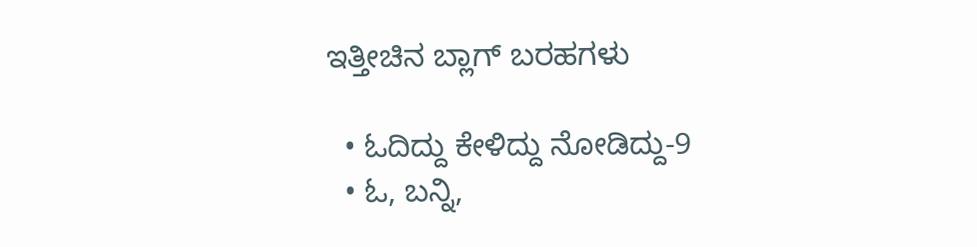ಇತ್ತೀಚಿನ ಬ್ಲಾಗ್ ಬರಹಗಳು

  • ಓದಿದ್ದು ಕೇಳಿದ್ದು ನೋಡಿದ್ದು-9
  • ಓ, ಬನ್ನಿ,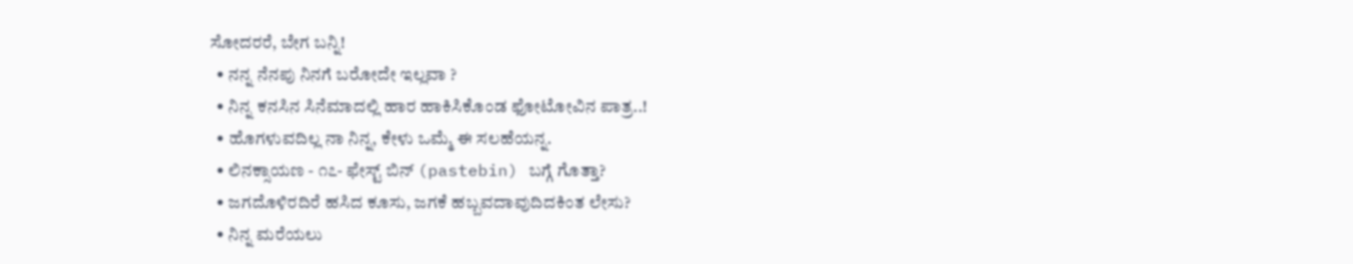ಸೋದರರೆ, ಬೇಗ ಬನ್ನಿ!
  • ನನ್ನ ನೆನಪು ನಿನಗೆ ಬರೋದೇ ಇಲ್ಲವಾ ?
  • ನಿನ್ನ ಕನಸಿನ ಸಿನೆಮಾದಲ್ಲಿ ಹಾರ ಹಾಕಿಸಿಕೊಂಡ ಫೋಟೋವಿನ ಪಾತ್ರ..!
  • ಹೊಗಳುವದಿಲ್ಲ ನಾ ನಿನ್ನ, ಕೇಳು ಒಮ್ಮೆ ಈ ಸಲಹೆಯನ್ನ.
  • ಲಿನಕ್ಸಾಯಣ - ೧೭- ಫೇಸ್ಟ್ ಬಿನ್ (pastebin) ಬಗ್ಗೆ ಗೊತ್ತಾ?
  • ಜಗದೊಳಿರದಿರೆ ಹಸಿದ ಕೂಸು, ಜಗಕೆ ಹಬ್ಬವದಾವುದಿದಕಿಂತ ಲೇಸು?
  • ನಿನ್ನ ಮರೆಯಲು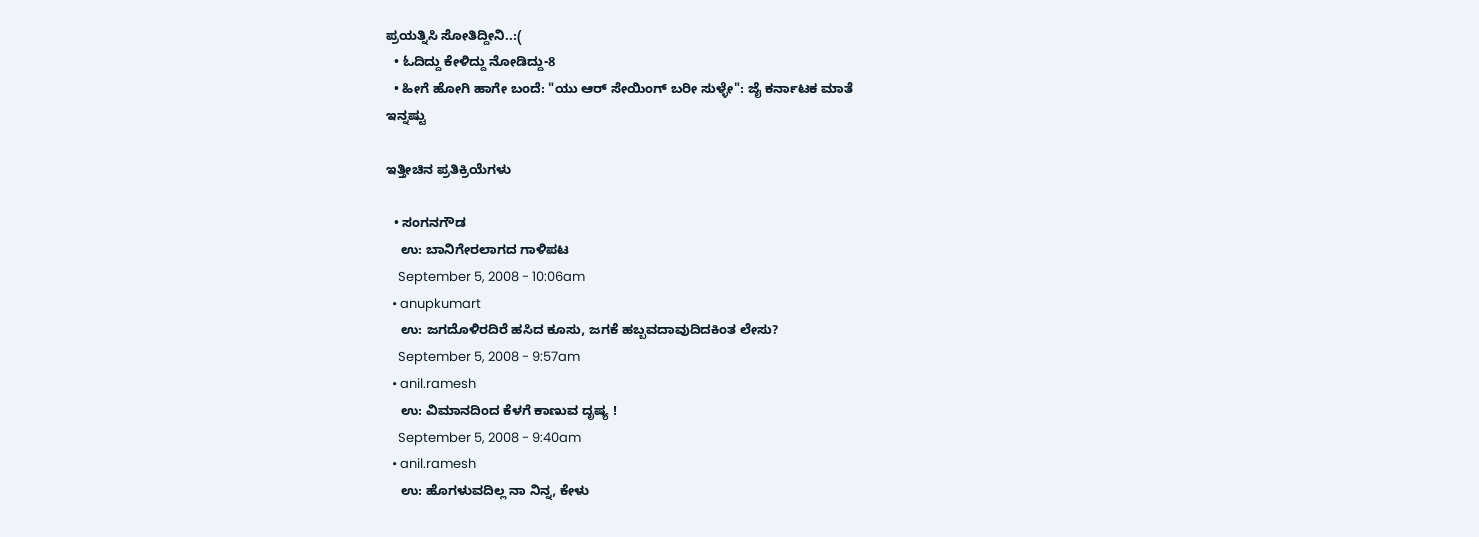ಪ್ರಯತ್ನಿಸಿ ಸೋತಿದ್ದೀನಿ..:(
  • ಓದಿದ್ದು ಕೇಳಿದ್ದು ನೋಡಿದ್ದು-8
  • ಹೀಗೆ ಹೋಗಿ ಹಾಗೇ ಬಂದೆ: "ಯು ಆರ್ ಸೇಯಿಂಗ್ ಬರೀ ಸುಳ್ಳೇ": ಜೈ ಕರ್ನಾಟಕ ಮಾತೆ
ಇನ್ನಷ್ಟು

ಇತ್ತೀಚಿನ ಪ್ರತಿಕ್ರಿಯೆಗಳು

  • ಸಂಗನಗೌಡ
    ಉ: ಬಾನಿಗೇರಲಾಗದ ಗಾಳಿಪಟ
    September 5, 2008 - 10:06am
  • anupkumart
    ಉ: ಜಗದೊಳಿರದಿರೆ ಹಸಿದ ಕೂಸು, ಜಗಕೆ ಹಬ್ಬವದಾವುದಿದಕಿಂತ ಲೇಸು?
    September 5, 2008 - 9:57am
  • anil.ramesh
    ಉ: ವಿಮಾನದಿಂದ ಕೆಳಗೆ ಕಾಣುವ ದೃಷ್ಯ !
    September 5, 2008 - 9:40am
  • anil.ramesh
    ಉ: ಹೊಗಳುವದಿಲ್ಲ ನಾ ನಿನ್ನ, ಕೇಳು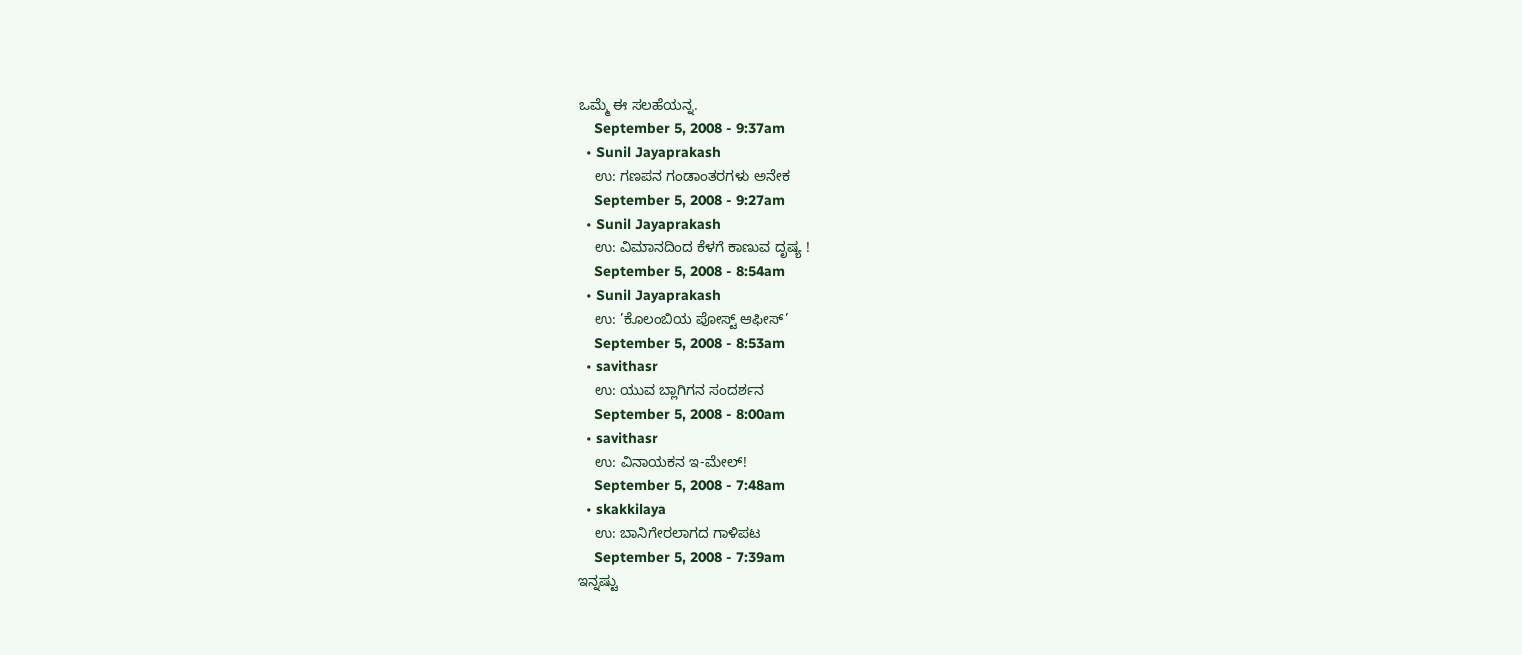ಒಮ್ಮೆ ಈ ಸಲಹೆಯನ್ನ.
    September 5, 2008 - 9:37am
  • Sunil Jayaprakash
    ಉ: ಗಣಪನ ಗಂಡಾಂತರಗಳು ಅನೇಕ
    September 5, 2008 - 9:27am
  • Sunil Jayaprakash
    ಉ: ವಿಮಾನದಿಂದ ಕೆಳಗೆ ಕಾಣುವ ದೃಷ್ಯ !
    September 5, 2008 - 8:54am
  • Sunil Jayaprakash
    ಉ: ’ಕೊಲಂಬಿಯ ಪೋಸ್ಟ್ ಆಫೀಸ್’
    September 5, 2008 - 8:53am
  • savithasr
    ಉ: ಯುವ ಬ್ಲಾಗಿಗನ ಸಂದರ್ಶನ
    September 5, 2008 - 8:00am
  • savithasr
    ಉ: ವಿನಾಯಕನ ಇ-ಮೇಲ್!
    September 5, 2008 - 7:48am
  • skakkilaya
    ಉ: ಬಾನಿಗೇರಲಾಗದ ಗಾಳಿಪಟ
    September 5, 2008 - 7:39am
ಇನ್ನಷ್ಟು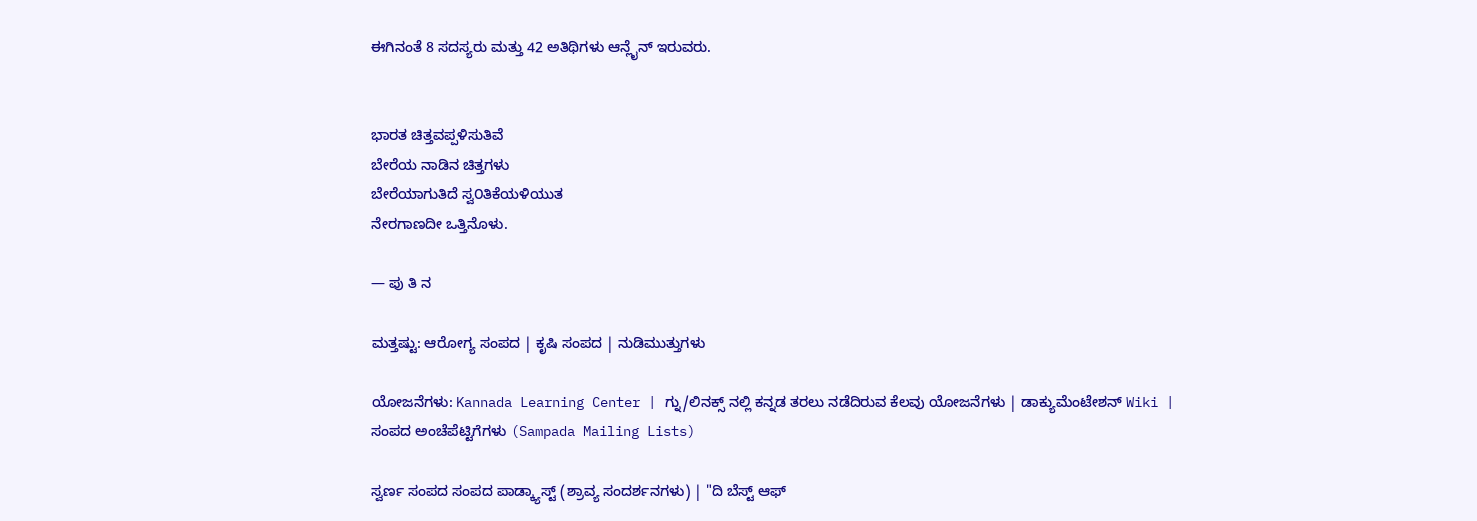ಈಗಿನಂತೆ 8 ಸದಸ್ಯರು ಮತ್ತು 42 ಅತಿಥಿಗಳು ಆನ್ಲೈನ್ ಇರುವರು.


ಭಾರತ ಚಿತ್ತವಪ್ಪಳಿಸುತಿವೆ
ಬೇರೆಯ ನಾಡಿನ ಚಿತ್ತಗಳು
ಬೇರೆಯಾಗುತಿದೆ ಸ್ವ೦ತಿಕೆಯಳಿಯುತ
ನೇರಗಾಣದೀ ಒತ್ತಿನೊಳು.

— ಪು ತಿ ನ

ಮತ್ತಷ್ಟು: ಆರೋಗ್ಯ ಸಂಪದ | ಕೃಷಿ ಸಂಪದ | ನುಡಿಮುತ್ತುಗಳು

ಯೋಜನೆಗಳು: Kannada Learning Center | ಗ್ನು/ಲಿನಕ್ಸ್ ನಲ್ಲಿ ಕನ್ನಡ ತರಲು ನಡೆದಿರುವ ಕೆಲವು ಯೋಜನೆಗಳು | ಡಾಕ್ಯುಮೆಂಟೇಶನ್ Wiki | ಸಂಪದ ಅಂಚೆಪೆಟ್ಟಿಗೆಗಳು (Sampada Mailing Lists)

ಸ್ವರ್ಣ ಸಂಪದ ಸಂಪದ ಪಾಡ್ಕ್ಯಾಸ್ಟ್ (ಶ್ರಾವ್ಯ ಸಂದರ್ಶನಗಳು) | "ದಿ ಬೆಸ್ಟ್ ಆಫ್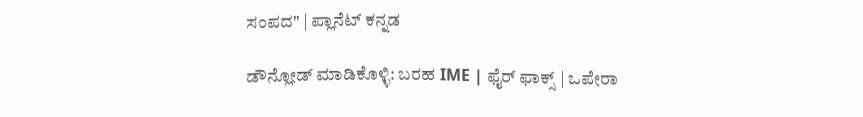ಸಂಪದ" | ಪ್ಲಾನೆಟ್ ಕನ್ನಡ

ಡೌನ್ಲೋಡ್ ಮಾಡಿಕೊಳ್ಳಿ: ಬರಹ IME | ಫೈರ್ ಫಾಕ್ಸ್ | ಒಪೇರಾ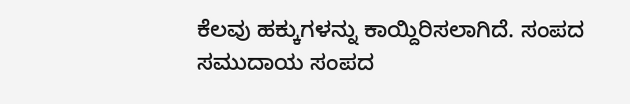ಕೆಲವು ಹಕ್ಕುಗಳನ್ನು ಕಾಯ್ದಿರಿಸಲಾಗಿದೆ. ಸಂಪದ ಸಮುದಾಯ ಸಂಪದ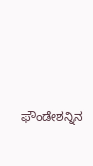ಫೌಂಡೇಶನ್ನಿನ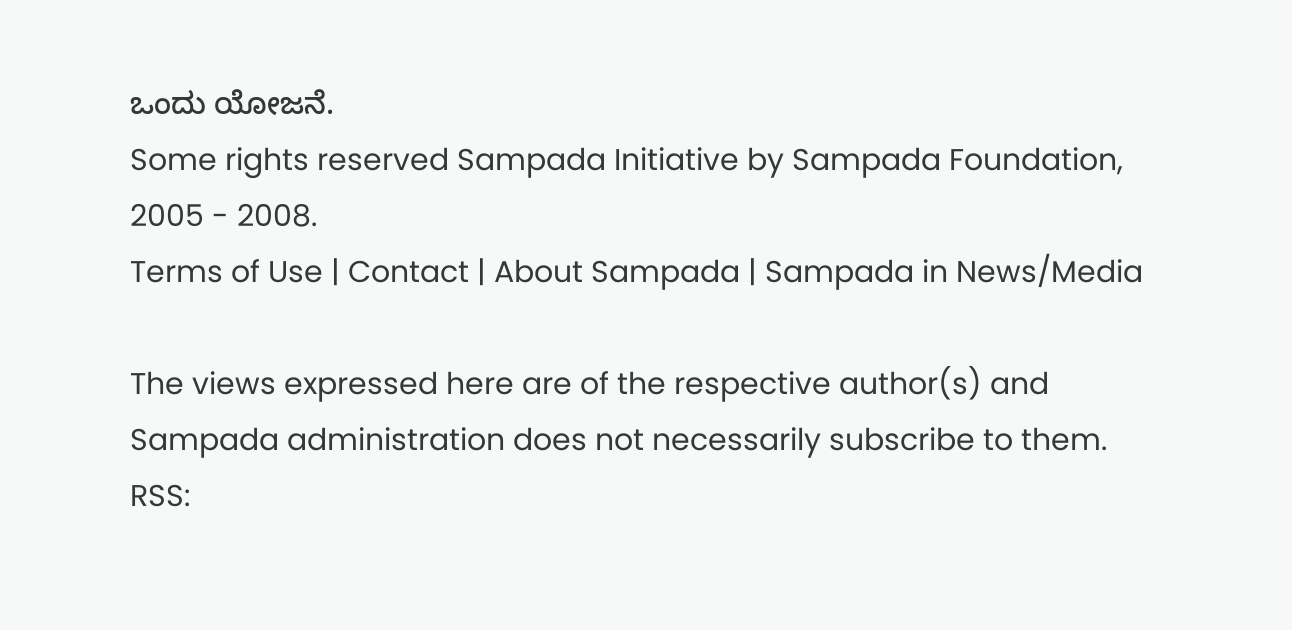ಒಂದು ಯೋಜನೆ.
Some rights reserved Sampada Initiative by Sampada Foundation, 2005 - 2008.
Terms of Use | Contact | About Sampada | Sampada in News/Media

The views expressed here are of the respective author(s) and Sampada administration does not necessarily subscribe to them.
RSS: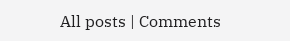All posts | Comments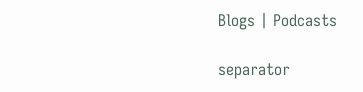Blogs | Podcasts

separator